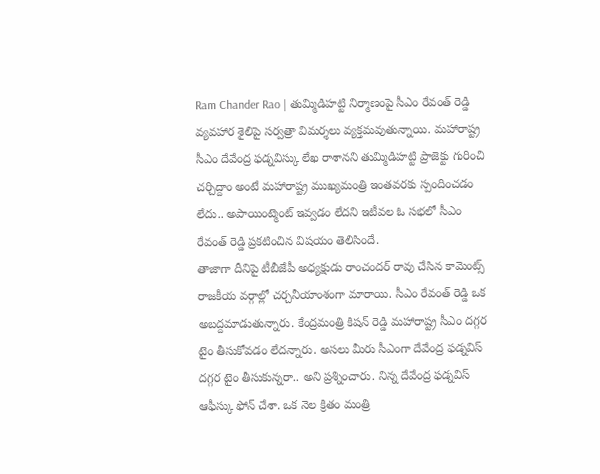Ram Chander Rao | తుమ్మిడిహట్టి నిర్మాణంపై సీఎం రేవంత్ రెడ్డి వ్యవహార శైలిపై సర్వత్రా విమర్శలు వ్యక్తమవుతున్నాయి. మహారాష్ట్ర సీఎం దేవేంద్ర ఫడ్నవిస్కు లేఖ రాశానని తుమ్మిడిహట్టి ప్రాజెక్టు గురించి చర్చిద్దాం అంటే మహారాష్ట్ర ముఖ్యమంత్రి ఇంతవరకు స్పందించడం లేదు.. అపాయింట్మెంట్ ఇవ్వడం లేదని ఇటీవల ఓ సభలో సీఎం రేవంత్ రెడ్డి ప్రకటించిన విషయం తెలిసిందే.
తాజాగా దీనిపై టీబీజేపీ అధ్యక్షుడు రాంచందర్ రావు చేసిన కామెంట్స్ రాజకీయ వర్గాల్లో చర్చనీయాంశంగా మారాయి. సీఎం రేవంత్ రెడ్డి ఒక అబద్దమాడుతున్నారు. కేంద్రమంత్రి కిషన్ రెడ్డి మహారాష్ట్ర సీఎం దగ్గర టైం తీసుకోవడం లేదన్నారు. అసలు మీరు సీఎంగా దేవేంద్ర ఫడ్నవిస్ దగ్గర టైం తీసుకున్నరా.. అని ప్రశ్నించారు. నిన్న దేవేంద్ర ఫడ్నవిస్ ఆఫీస్కు ఫోన్ చేశా. ఒక నెల క్రితం మంత్రి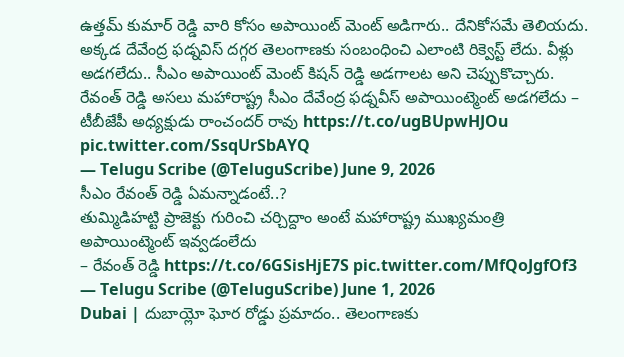ఉత్తమ్ కుమార్ రెడ్డి వారి కోసం అపాయింట్ మెంట్ అడిగారు.. దేనికోసమే తెలియదు. అక్కడ దేవేంద్ర ఫడ్నవిస్ దగ్గర తెలంగాణకు సంబంధించి ఎలాంటి రిక్వెస్ట్ లేదు. వీళ్లు అడగలేదు.. సీఎం అపాయింట్ మెంట్ కిషన్ రెడ్డి అడగాలట అని చెప్పుకొచ్చారు.
రేవంత్ రెడ్డి అసలు మహారాష్ట్ర సీఎం దేవేంద్ర ఫడ్నవీస్ అపాయింట్మెంట్ అడగలేదు – టీబీజేపీ అధ్యక్షుడు రాంచందర్ రావు https://t.co/ugBUpwHJOu pic.twitter.com/SsqUrSbAYQ
— Telugu Scribe (@TeluguScribe) June 9, 2026
సీఎం రేవంత్ రెడ్డి ఏమన్నాడంటే..?
తుమ్మిడిహట్టి ప్రాజెక్టు గురించి చర్చిద్దాం అంటే మహారాష్ట్ర ముఖ్యమంత్రి అపాయింట్మెంట్ ఇవ్వడంలేదు
– రేవంత్ రెడ్డి https://t.co/6GSisHjE7S pic.twitter.com/MfQoJgfOf3
— Telugu Scribe (@TeluguScribe) June 1, 2026
Dubai | దుబాయ్లో ఘోర రోడ్డు ప్రమాదం.. తెలంగాణకు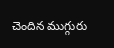చెందిన ముగ్గురు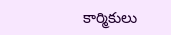కార్మికులు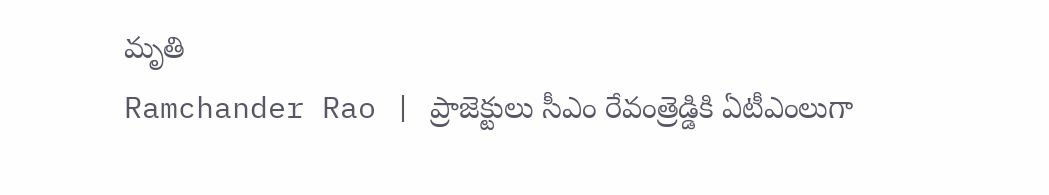మృతి
Ramchander Rao | ప్రాజెక్టులు సీఎం రేవంత్రెడ్డికి ఏటీఎంలుగా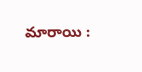మారాయి :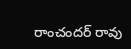రాంచందర్ రావు